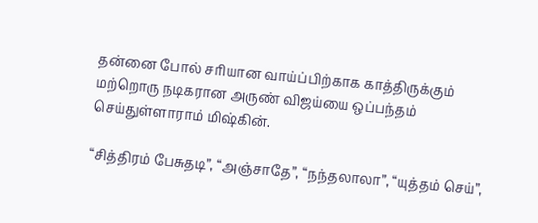தன்னை போல் சரியான வாய்ப்பிற்காக காத்திருக்கும் மற்றொரு நடிகரான அருண் விஜய்யை ஒப்பந்தம் செய்துள்ளாராம் மிஷ்கின்.

“சித்திரம் பேசுதடி”, “அஞ்சாதே”, “நந்தலாலா”, “யுத்தம் செய்”,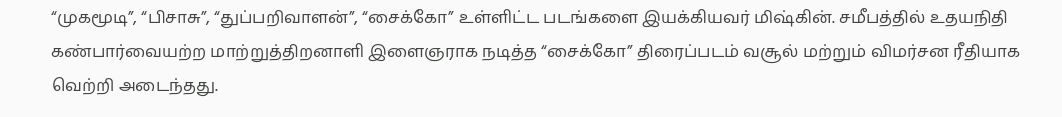“முகமூடி”, “பிசாசு”, “துப்பறிவாளன்”, “சைக்கோ” உள்ளிட்ட படங்களை இயக்கியவர் மிஷ்கின். சமீபத்தில் உதயநிதி கண்பார்வையற்ற மாற்றுத்திறனாளி இளைஞராக நடித்த “சைக்கோ” திரைப்படம் வசூல் மற்றும் விமர்சன ரீதியாக வெற்றி அடைந்தது.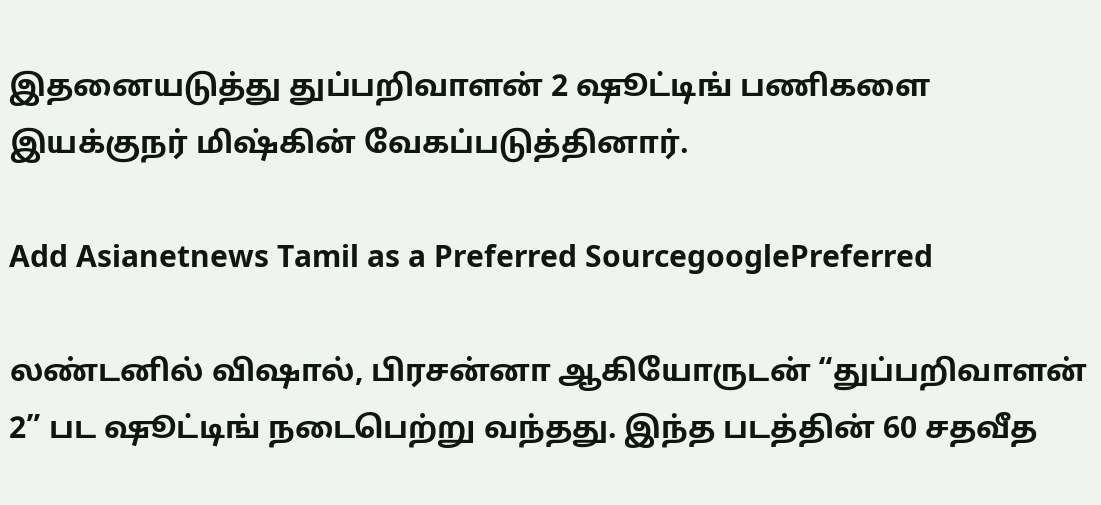இதனையடுத்து துப்பறிவாளன் 2 ஷூட்டிங் பணிகளை இயக்குநர் மிஷ்கின் வேகப்படுத்தினார்.

Add Asianetnews Tamil as a Preferred SourcegooglePreferred

லண்டனில் விஷால், பிரசன்னா ஆகியோருடன் “துப்பறிவாளன் 2” பட ஷூட்டிங் நடைபெற்று வந்தது. இந்த படத்தின் 60 சதவீத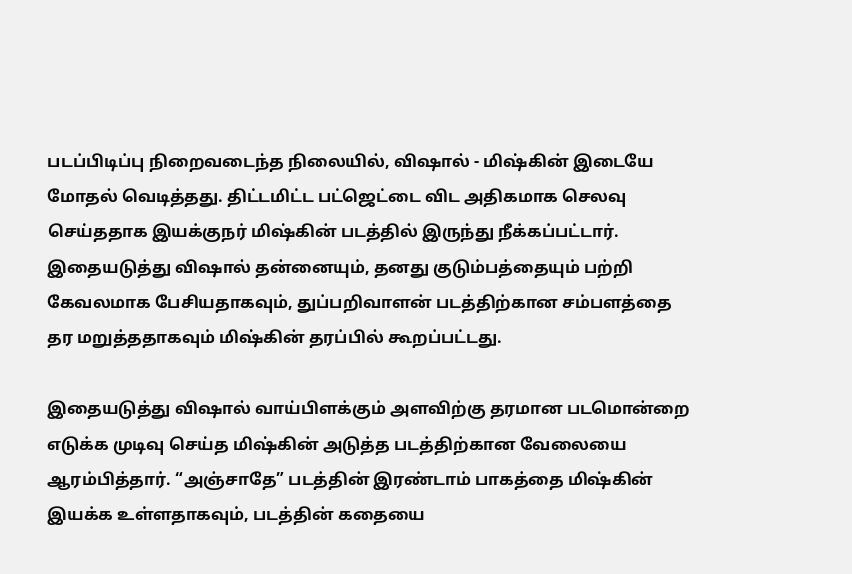படப்பிடிப்பு நிறைவடைந்த நிலையில், விஷால் - மிஷ்கின் இடையே மோதல் வெடித்தது. திட்டமிட்ட பட்ஜெட்டை விட அதிகமாக செலவு செய்ததாக இயக்குநர் மிஷ்கின் படத்தில் இருந்து நீக்கப்பட்டார். இதையடுத்து விஷால் தன்னையும், தனது குடும்பத்தையும் பற்றி கேவலமாக பேசியதாகவும், துப்பறிவாளன் படத்திற்கான சம்பளத்தை தர மறுத்ததாகவும் மிஷ்கின் தரப்பில் கூறப்பட்டது.

இதையடுத்து விஷால் வாய்பிளக்கும் அளவிற்கு தரமான படமொன்றை எடுக்க முடிவு செய்த மிஷ்கின் அடுத்த படத்திற்கான வேலையை ஆரம்பித்தார். “அஞ்சாதே” படத்தின் இரண்டாம் பாகத்தை மிஷ்கின் இயக்க உள்ளதாகவும், படத்தின் கதையை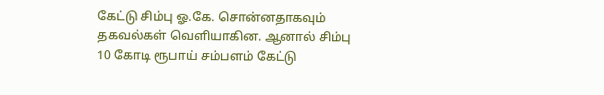கேட்டு சிம்பு ஓ.கே. சொன்னதாகவும் தகவல்கள் வெளியாகின. ஆனால் சிம்பு 10 கோடி ரூபாய் சம்பளம் கேட்டு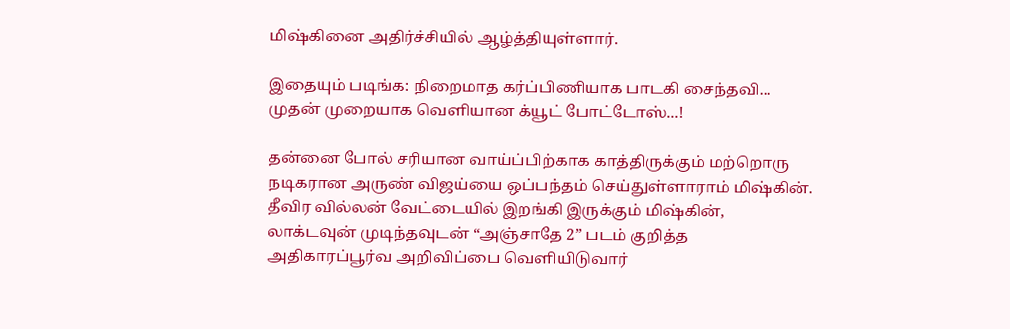மிஷ்கினை அதிர்ச்சியில் ஆழ்த்தியுள்ளார்.

இதையும் படிங்க: நிறைமாத கர்ப்பிணியாக பாடகி சைந்தவி... முதன் முறையாக வெளியான க்யூட் போட்டோஸ்...!

தன்னை போல் சரியான வாய்ப்பிற்காக காத்திருக்கும் மற்றொரு நடிகரான அருண் விஜய்யை ஒப்பந்தம் செய்துள்ளாராம் மிஷ்கின். தீவிர வில்லன் வேட்டையில் இறங்கி இருக்கும் மிஷ்கின், லாக்டவுன் முடிந்தவுடன் “அஞ்சாதே 2” படம் குறித்த அதிகாரப்பூர்வ அறிவிப்பை வெளியிடுவார்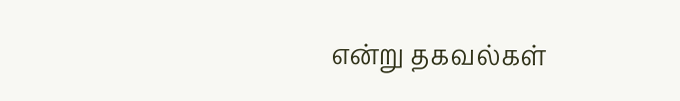என்று தகவல்கள்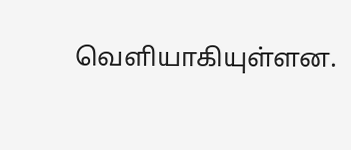வெளியாகியுள்ளன.